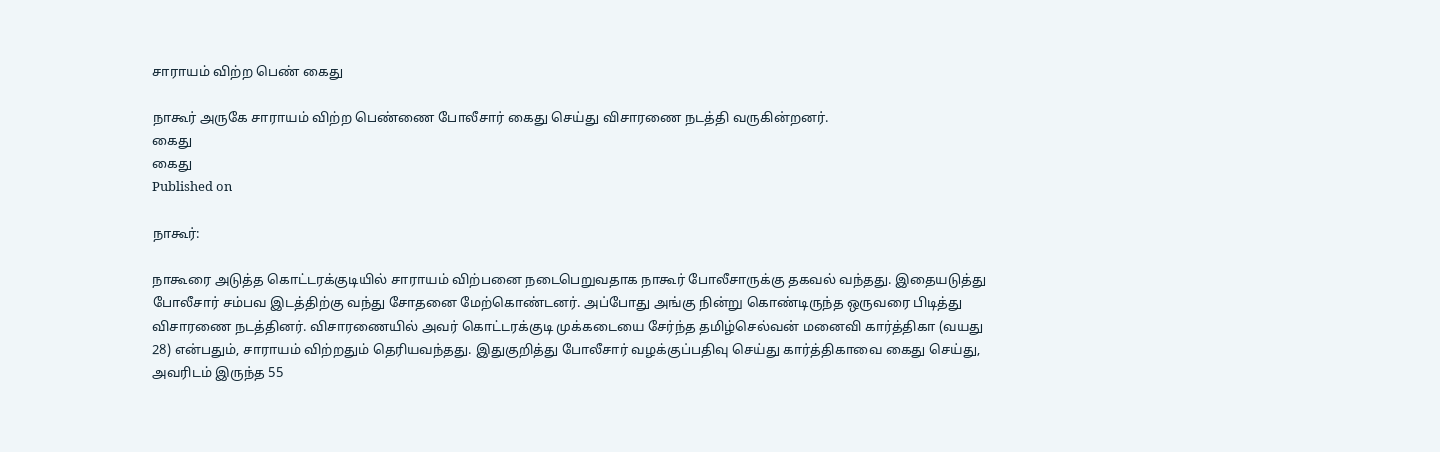சாராயம் விற்ற பெண் கைது

நாகூர் அருகே சாராயம் விற்ற பெண்ணை போலீசார் கைது செய்து விசாரணை நடத்தி வருகின்றனர்.
கைது
கைது
Published on

நாகூர்:

நாகூரை அடுத்த கொட்டரக்குடியில் சாராயம் விற்பனை நடைபெறுவதாக நாகூர் போலீசாருக்கு தகவல் வந்தது. இதையடுத்து போலீசார் சம்பவ இடத்திற்கு வந்து சோதனை மேற்கொண்டனர். அப்போது அங்கு நின்று கொண்டிருந்த ஒருவரை பிடித்து விசாரணை நடத்தினர். விசாரணையில் அவர் கொட்டரக்குடி முக்கடையை சேர்ந்த தமிழ்செல்வன் மனைவி கார்த்திகா (வயது 28) என்பதும், சாராயம் விற்றதும் தெரியவந்தது. இதுகுறித்து போலீசார் வழக்குப்பதிவு செய்து கார்த்திகாவை கைது செய்து, அவரிடம் இருந்த 55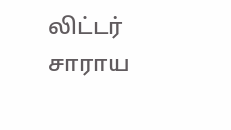லிட்டர் சாராய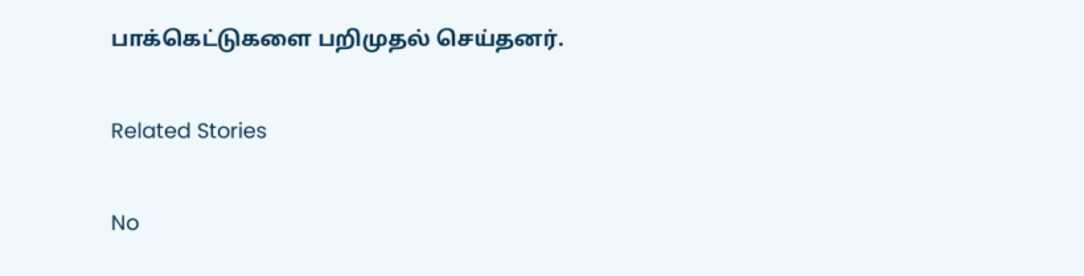பாக்கெட்டுகளை பறிமுதல் செய்தனர்.

Related Stories

No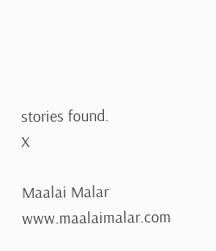stories found.
X

Maalai Malar
www.maalaimalar.com